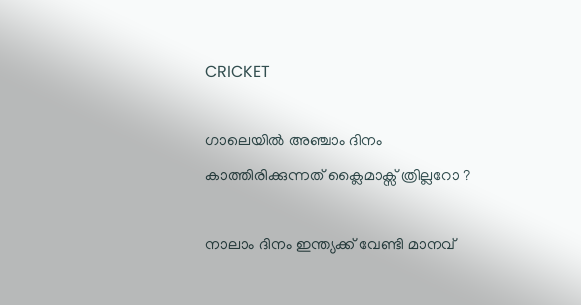CRICKET

ഗാലെയിൽ അഞ്ചാം ദിനം കാത്തിരിക്കുന്നത് ക്ലൈമാക്സ് ത്രില്ലറോ ?

നാലാം ദിനം ഇന്ത്യക്ക് വേണ്ടി മാനവ്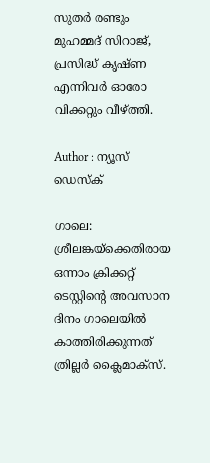സുതര്‍ രണ്ടും മുഹമ്മദ് സിറാജ്, പ്രസിദ്ധ് കൃഷ്ണ എന്നിവര്‍ ഓരോ വിക്കറ്റും വീഴ്ത്തി.

Author : ന്യൂസ് ഡെസ്ക്

ഗാലെ: ശ്രീലങ്കയ്ക്കെതിരായ ഒന്നാം ക്രിക്കറ്റ് ടെസ്റ്റിൻ്റെ അവസാന ദിനം ഗാലെയിൽ കാത്തിരിക്കുന്നത് ത്രില്ലർ ക്ലൈമാക്സ്.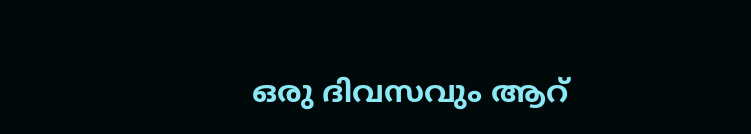ഒരു ദിവസവും ആറ്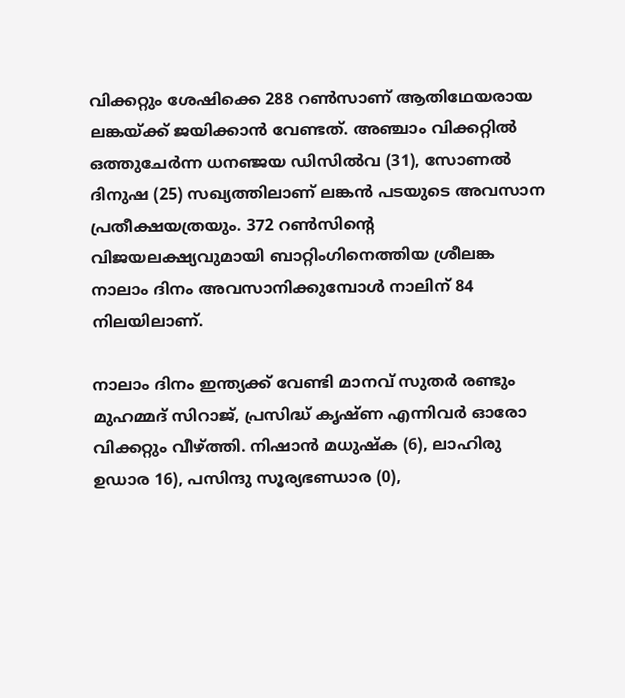വിക്കറ്റും ശേഷിക്കെ 288 റണ്‍സാണ് ആതിഥേയരായ ലങ്കയ്ക്ക് ജയിക്കാന്‍ വേണ്ടത്. അഞ്ചാം വിക്കറ്റിൽ ഒത്തുചേർന്ന ധനഞ്ജയ ഡിസില്‍വ (31), സോണല്‍ ദിനുഷ (25) സഖ്യത്തിലാണ് ലങ്കൻ പടയുടെ അവസാന പ്രതീക്ഷയത്രയും. 372 റണ്‍സിൻ്റെ വിജയലക്ഷ്യവുമായി ബാറ്റിംഗിനെത്തിയ ശ്രീലങ്ക നാലാം ദിനം അവസാനിക്കുമ്പോള്‍ നാലിന് 84 നിലയിലാണ്.

നാലാം ദിനം ഇന്ത്യക്ക് വേണ്ടി മാനവ് സുതര്‍ രണ്ടും മുഹമ്മദ് സിറാജ്, പ്രസിദ്ധ് കൃഷ്ണ എന്നിവര്‍ ഓരോ വിക്കറ്റും വീഴ്ത്തി. നിഷാന്‍ മധുഷ്‌ക (6), ലാഹിരു ഉഡാര 16), പസിന്ദു സൂര്യഭണ്ഡാര (0),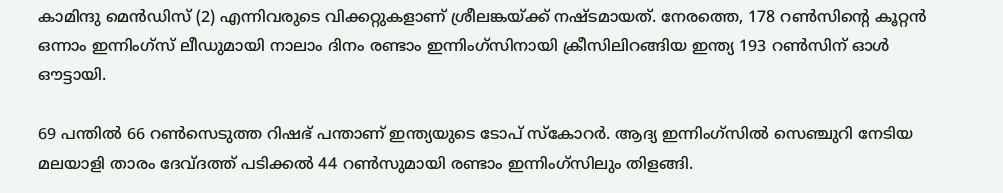കാമിന്ദു മെന്‍ഡിസ് (2) എന്നിവരുടെ വിക്കറ്റുകളാണ് ശ്രീലങ്കയ്ക്ക് നഷ്ടമായത്. നേരത്തെ, 178 റണ്‍സിന്റെ കൂറ്റന്‍ ഒന്നാം ഇന്നിംഗ്‌സ് ലീഡുമായി നാലാം ദിനം രണ്ടാം ഇന്നിംഗ്‌സിനായി ക്രീസിലിറങ്ങിയ ഇന്ത്യ 193 റണ്‍സിന് ഓള്‍ ഔട്ടായി.

69 പന്തില്‍ 66 റണ്‍സെടുത്ത റിഷഭ് പന്താണ് ഇന്ത്യയുടെ ടോപ് സ്‌കോറര്‍. ആദ്യ ഇന്നിംഗ്‌സില്‍ സെഞ്ചുറി നേടിയ മലയാളി താരം ദേവ്ദത്ത് പടിക്കല്‍ 44 റണ്‍സുമായി രണ്ടാം ഇന്നിംഗ്‌സിലും തിളങ്ങി.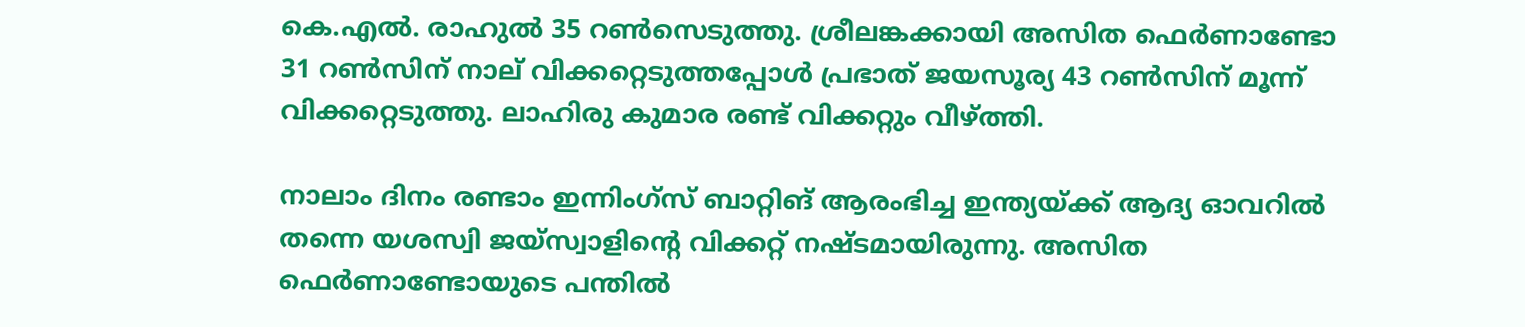കെ.എല്‍. രാഹുല്‍ 35 റണ്‍സെടുത്തു. ശ്രീലങ്കക്കായി അസിത ഫെര്‍ണാണ്ടോ 31 റണ്‍സിന് നാല് വിക്കറ്റെടുത്തപ്പോള്‍ പ്രഭാത് ജയസൂര്യ 43 റണ്‍സിന് മൂന്ന് വിക്കറ്റെടുത്തു. ലാഹിരു കുമാര രണ്ട് വിക്കറ്റും വീഴ്ത്തി.

നാലാം ദിനം രണ്ടാം ഇന്നിംഗ്‌സ് ബാറ്റിങ് ആരംഭിച്ച ഇന്ത്യയ്ക്ക് ആദ്യ ഓവറില്‍ തന്നെ യശസ്വി ജയ്സ്വാളിന്റെ വിക്കറ്റ് നഷ്ടമായിരുന്നു. അസിത ഫെര്‍ണാണ്ടോയുടെ പന്തില്‍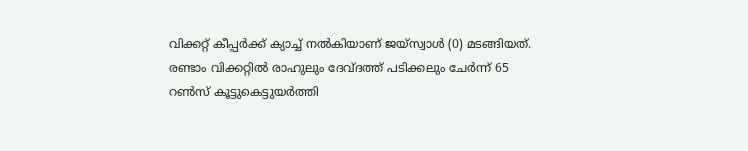വിക്കറ്റ് കീപ്പര്‍ക്ക് ക്യാച്ച് നല്‍കിയാണ് ജയ്സ്വാള്‍ (0) മടങ്ങിയത്. രണ്ടാം വിക്കറ്റില്‍ രാഹുലും ദേവ്ദത്ത് പടിക്കലും ചേര്‍ന്ന് 65 റണ്‍സ് കൂട്ടുകെട്ടുയര്‍ത്തി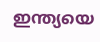ഇന്ത്യയെ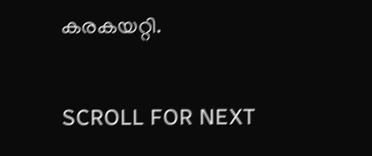കരകയറ്റി.

SCROLL FOR NEXT